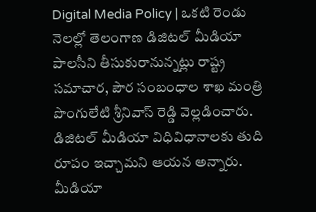Digital Media Policy | ఒకటి రెండు నెలల్లో తెలంగాణ డిజిటల్ మీడియా పాలసీని తీసుకురానున్నట్లు రాష్ట్ర సమాచార, పౌర సంబంధాల శాఖ మంత్రి పొంగులేటి శ్రీనివాస్ రెడ్డి వెల్లడించారు. డిజిటల్ మీడియా విధివిధానాలకు తుది రూపం ఇచ్చామని ఆయన అన్నారు. మీడియా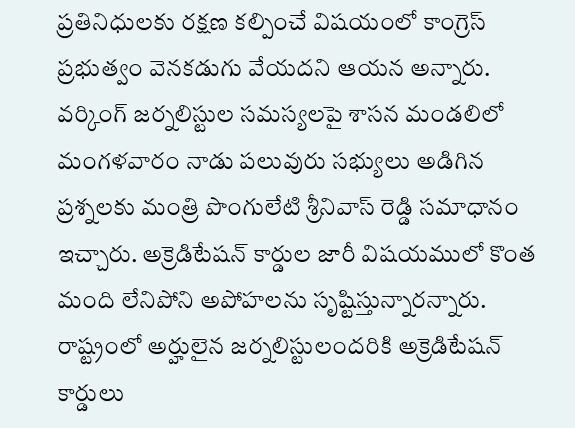ప్రతినిధులకు రక్షణ కల్పించే విషయంలో కాంగ్రెస్ ప్రభుత్వం వెనకడుగు వేయదని ఆయన అన్నారు.
వర్కింగ్ జర్నలిస్టుల సమస్యలపై శాసన మండలిలో మంగళవారం నాడు పలువురు సభ్యులు అడిగిన ప్రశ్నలకు మంత్రి పొంగులేటి శ్రీనివాస్ రెడ్డి సమాధానం ఇచ్చారు. అక్రెడిటేషన్ కార్డుల జారీ విషయములో కొంత మంది లేనిపోని అపోహలను సృష్టిస్తున్నారన్నారు. రాష్ట్రంలో అర్హులైన జర్నలిస్టులందరికి అక్రెడిటేషన్ కార్డులు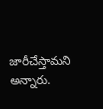జారీచేస్తామని అన్నారు.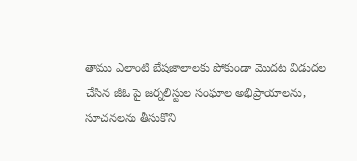తాము ఎలాంటి బేషజాలాలకు పోకుండా మొదట విడుదల చేసిన జీఓ పై జర్నలిస్టుల సంఘాల అభిప్రాయాలను, సూచనలను తీసుకొని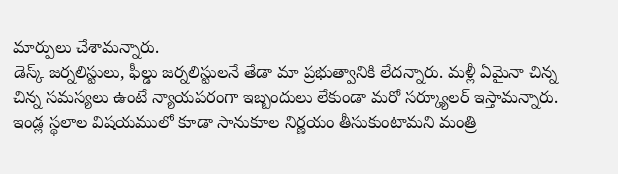మార్పులు చేశామన్నారు.
డెస్క్ జర్నలిస్టులు, ఫీల్డు జర్నలిస్టులనే తేడా మా ప్రభుత్వానికి లేదన్నారు. మళ్లీ ఏమైనా చిన్న చిన్న సమస్యలు ఉంటే న్యాయపరంగా ఇబ్బందులు లేకుండా మరో సర్క్యూలర్ ఇస్తామన్నారు. ఇండ్ల స్థలాల విషయములో కూడా సానుకూల నిర్ణయం తీసుకుంటామని మంత్రి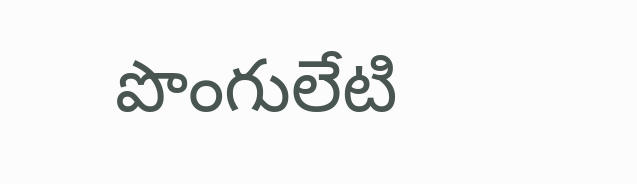పొంగులేటి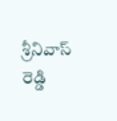శ్రీనివాస్ రెడ్డి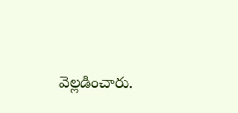వెల్లడించారు.